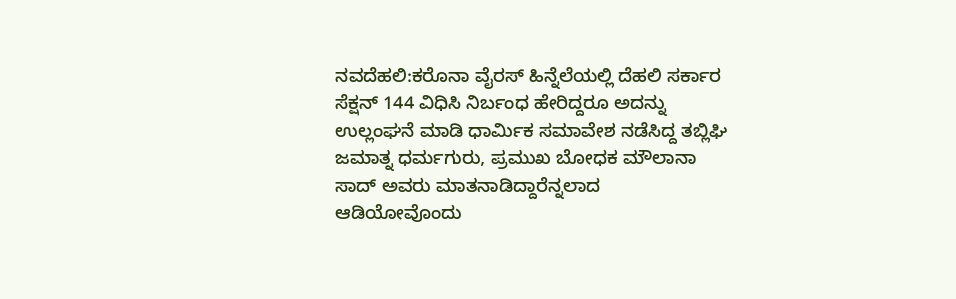ನವದೆಹಲಿ:ಕರೊನಾ ವೈರಸ್ ಹಿನ್ನೆಲೆಯಲ್ಲಿ ದೆಹಲಿ ಸರ್ಕಾರ ಸೆಕ್ಷನ್ 144 ವಿಧಿಸಿ ನಿರ್ಬಂಧ ಹೇರಿದ್ದರೂ ಅದನ್ನು ಉಲ್ಲಂಘನೆ ಮಾಡಿ ಧಾರ್ಮಿಕ ಸಮಾವೇಶ ನಡೆಸಿದ್ದ ತಬ್ಲಿಘಿ ಜಮಾತ್ನ ಧರ್ಮಗುರು, ಪ್ರಮುಖ ಬೋಧಕ ಮೌಲಾನಾ ಸಾದ್ ಅವರು ಮಾತನಾಡಿದ್ದಾರೆನ್ನಲಾದ ಆಡಿಯೋವೊಂದು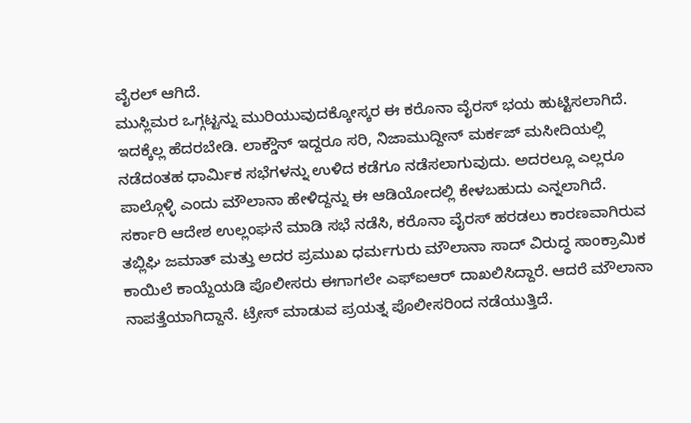ವೈರಲ್ ಆಗಿದೆ.
ಮುಸ್ಲಿಮರ ಒಗ್ಗಟ್ಟನ್ನು ಮುರಿಯುವುದಕ್ಕೋಸ್ಕರ ಈ ಕರೊನಾ ವೈರಸ್ ಭಯ ಹುಟ್ಟಿಸಲಾಗಿದೆ. ಇದಕ್ಕೆಲ್ಲ ಹೆದರಬೇಡಿ. ಲಾಕ್ಡೌನ್ ಇದ್ದರೂ ಸರಿ, ನಿಜಾಮುದ್ದೀನ್ ಮರ್ಕಜ್ ಮಸೀದಿಯಲ್ಲಿ ನಡೆದಂತಹ ಧಾರ್ಮಿಕ ಸಭೆಗಳನ್ನು ಉಳಿದ ಕಡೆಗೂ ನಡೆಸಲಾಗುವುದು. ಅದರಲ್ಲೂ ಎಲ್ಲರೂ ಪಾಲ್ಗೊಳ್ಳಿ ಎಂದು ಮೌಲಾನಾ ಹೇಳಿದ್ದನ್ನು ಈ ಆಡಿಯೋದಲ್ಲಿ ಕೇಳಬಹುದು ಎನ್ನಲಾಗಿದೆ.
ಸರ್ಕಾರಿ ಆದೇಶ ಉಲ್ಲಂಘನೆ ಮಾಡಿ ಸಭೆ ನಡೆಸಿ, ಕರೊನಾ ವೈರಸ್ ಹರಡಲು ಕಾರಣವಾಗಿರುವ ತಬ್ಲಿಘಿ ಜಮಾತ್ ಮತ್ತು ಅದರ ಪ್ರಮುಖ ಧರ್ಮಗುರು ಮೌಲಾನಾ ಸಾದ್ ವಿರುದ್ಧ ಸಾಂಕ್ರಾಮಿಕ ಕಾಯಿಲೆ ಕಾಯ್ದೆಯಡಿ ಪೊಲೀಸರು ಈಗಾಗಲೇ ಎಫ್ಐಆರ್ ದಾಖಲಿಸಿದ್ದಾರೆ. ಆದರೆ ಮೌಲಾನಾ ನಾಪತ್ತೆಯಾಗಿದ್ದಾನೆ. ಟ್ರೇಸ್ ಮಾಡುವ ಪ್ರಯತ್ನ ಪೊಲೀಸರಿಂದ ನಡೆಯುತ್ತಿದೆ.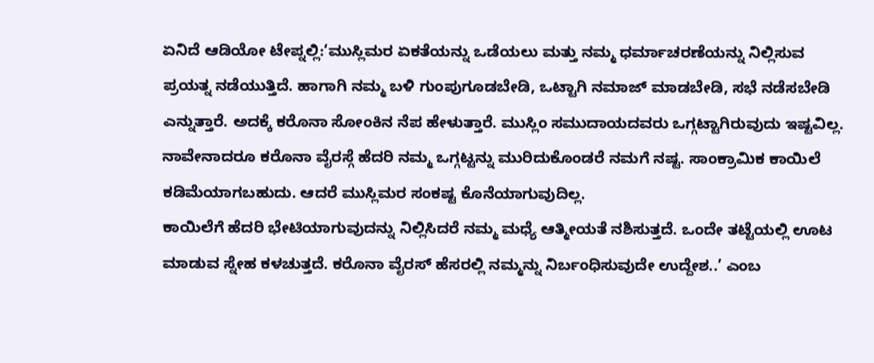ಏನಿದೆ ಆಡಿಯೋ ಟೇಪ್ನಲ್ಲಿ:‘ಮುಸ್ಲಿಮರ ಏಕತೆಯನ್ನು ಒಡೆಯಲು ಮತ್ತು ನಮ್ಮ ಧರ್ಮಾಚರಣೆಯನ್ನು ನಿಲ್ಲಿಸುವ ಪ್ರಯತ್ನ ನಡೆಯುತ್ತಿದೆ. ಹಾಗಾಗಿ ನಮ್ಮ ಬಳಿ ಗುಂಪುಗೂಡಬೇಡಿ, ಒಟ್ಟಾಗಿ ನಮಾಜ್ ಮಾಡಬೇಡಿ, ಸಭೆ ನಡೆಸಬೇಡಿ ಎನ್ನುತ್ತಾರೆ. ಅದಕ್ಕೆ ಕರೊನಾ ಸೋಂಕಿನ ನೆಪ ಹೇಳುತ್ತಾರೆ. ಮುಸ್ಲಿಂ ಸಮುದಾಯದವರು ಒಗ್ಗಟ್ಟಾಗಿರುವುದು ಇಷ್ಟವಿಲ್ಲ. ನಾವೇನಾದರೂ ಕರೊನಾ ವೈರಸ್ಗೆ ಹೆದರಿ ನಮ್ಮ ಒಗ್ಗಟ್ಟನ್ನು ಮುರಿದುಕೊಂಡರೆ ನಮಗೆ ನಷ್ಟ. ಸಾಂಕ್ರಾಮಿಕ ಕಾಯಿಲೆ ಕಡಿಮೆಯಾಗಬಹುದು. ಆದರೆ ಮುಸ್ಲಿಮರ ಸಂಕಷ್ಟ ಕೊನೆಯಾಗುವುದಿಲ್ಲ.
ಕಾಯಿಲೆಗೆ ಹೆದರಿ ಭೇಟಿಯಾಗುವುದನ್ನು ನಿಲ್ಲಿಸಿದರೆ ನಮ್ಮ ಮಧ್ಯೆ ಆತ್ಮೀಯತೆ ನಶಿಸುತ್ತದೆ. ಒಂದೇ ತಟ್ಟೆಯಲ್ಲಿ ಊಟ ಮಾಡುವ ಸ್ನೇಹ ಕಳಚುತ್ತದೆ. ಕರೊನಾ ವೈರಸ್ ಹೆಸರಲ್ಲಿ ನಮ್ಮನ್ನು ನಿರ್ಬಂಧಿಸುವುದೇ ಉದ್ದೇಶ..’ ಎಂಬ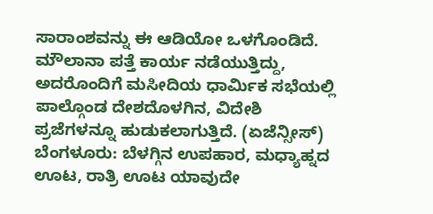ಸಾರಾಂಶವನ್ನು ಈ ಆಡಿಯೋ ಒಳಗೊಂಡಿದೆ.
ಮೌಲಾನಾ ಪತ್ತೆ ಕಾರ್ಯ ನಡೆಯುತ್ತಿದ್ದು, ಅದರೊಂದಿಗೆ ಮಸೀದಿಯ ಧಾರ್ಮಿಕ ಸಭೆಯಲ್ಲಿ ಪಾಲ್ಗೊಂಡ ದೇಶದೊಳಗಿನ, ವಿದೇಶಿ ಪ್ರಜೆಗಳನ್ನೂ ಹುಡುಕಲಾಗುತ್ತಿದೆ. (ಏಜೆನ್ಸೀಸ್)
ಬೆಂಗಳೂರು: ಬೆಳಗ್ಗಿನ ಉಪಹಾರ, ಮಧ್ಯಾಹ್ನದ ಊಟ, ರಾತ್ರಿ ಊಟ ಯಾವುದೇ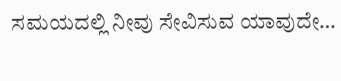ಸಮಯದಲ್ಲಿ ನೀವು ಸೇವಿಸುವ ಯಾವುದೇ…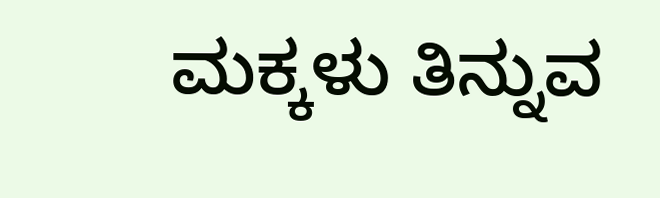ಮಕ್ಕಳು ತಿನ್ನುವ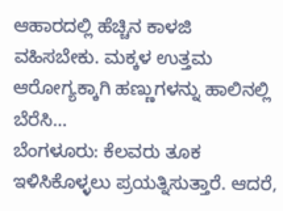ಆಹಾರದಲ್ಲಿ ಹೆಚ್ಚಿನ ಕಾಳಜಿ ವಹಿಸಬೇಕು. ಮಕ್ಕಳ ಉತ್ತಮ ಆರೋಗ್ಯಕ್ಕಾಗಿ ಹಣ್ಣುಗಳನ್ನು ಹಾಲಿನಲ್ಲಿ ಬೆರೆಸಿ…
ಬೆಂಗಳೂರು: ಕೆಲವರು ತೂಕ ಇಳಿಸಿಕೊಳ್ಳಲು ಪ್ರಯತ್ನಿಸುತ್ತಾರೆ. ಆದರೆ,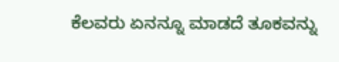ಕೆಲವರು ಏನನ್ನೂ ಮಾಡದೆ ತೂಕವನ್ನು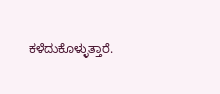ಕಳೆದುಕೊಳ್ಳುತ್ತಾರೆ.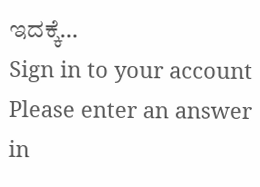ಇದಕ್ಕೆ…
Sign in to your account
Please enter an answer in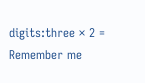digits:three × 2 =
Remember me